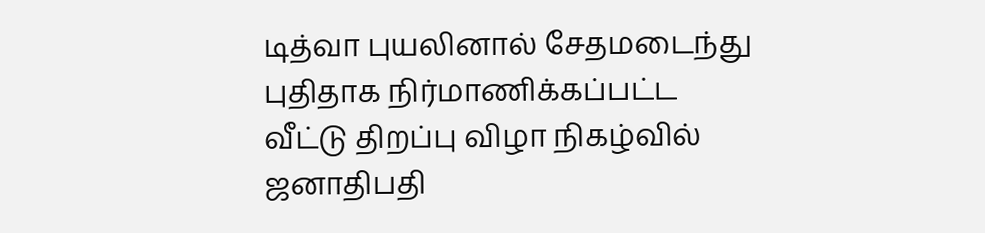டித்வா புயலினால் சேதமடைந்து புதிதாக நிர்மாணிக்கப்பட்ட வீட்டு திறப்பு விழா நிகழ்வில் ஜனாதிபதி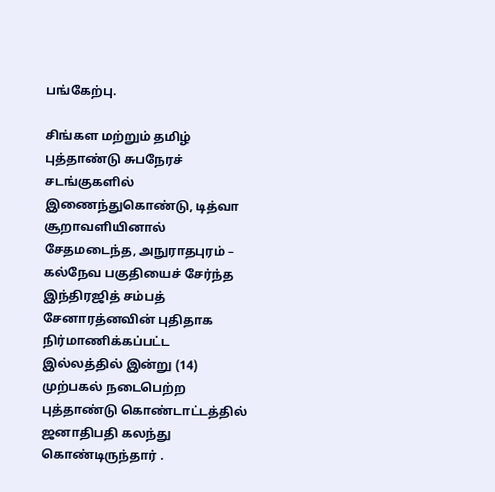பங்கேற்பு.

சிங்கள மற்றும் தமிழ் புத்தாண்டு சுபநேரச் சடங்குகளில் இணைந்துகொண்டு, டித்வா சூறாவளியினால் சேதமடைந்த, அநுராதபுரம் – கல்நேவ பகுதியைச் சேர்ந்த இந்திரஜித் சம்பத் சேனாரத்னவின் புதிதாக நிர்மாணிக்கப்பட்ட இல்லத்தில் இன்று (14) முற்பகல் நடைபெற்ற புத்தாண்டு கொண்டாட்டத்தில் ஜனாதிபதி கலந்து கொண்டிருந்தார் .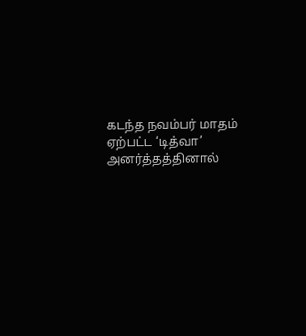கடந்த நவம்பர் மாதம் ஏற்பட்ட ‘டித்வா’ அனர்த்தத்தினால்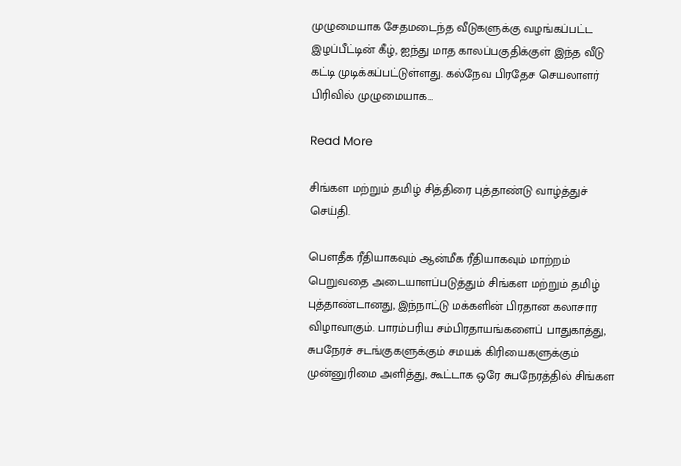முழுமையாக சேதமடைந்த வீடுகளுக்கு வழங்கப்பட்ட இழப்பீட்டின் கீழ், ஐந்து மாத காலப்பகுதிக்குள் இந்த வீடு கட்டி முடிக்கப்பட்டுள்ளது. கல்நேவ பிரதேச செயலாளர் பிரிவில் முழுமையாக…

Read More

சிங்கள மற்றும் தமிழ் சித்திரை புத்தாண்டு வாழ்த்துச் செய்தி.

பௌதீக ரீதியாகவும் ஆன்மீக ரீதியாகவும் மாற்றம் பெறுவதை அடையாளப்படுத்தும் சிங்கள மற்றும் தமிழ் புத்தாண்டானது, இந்நாட்டு மக்களின் பிரதான கலாசார விழாவாகும். பாரம்பரிய சம்பிரதாயங்களைப் பாதுகாத்து, சுபநேரச் சடங்குகளுக்கும் சமயக் கிரியைகளுக்கும் முன்னுரிமை அளித்து, கூட்டாக ஒரே சுபநேரத்தில் சிங்கள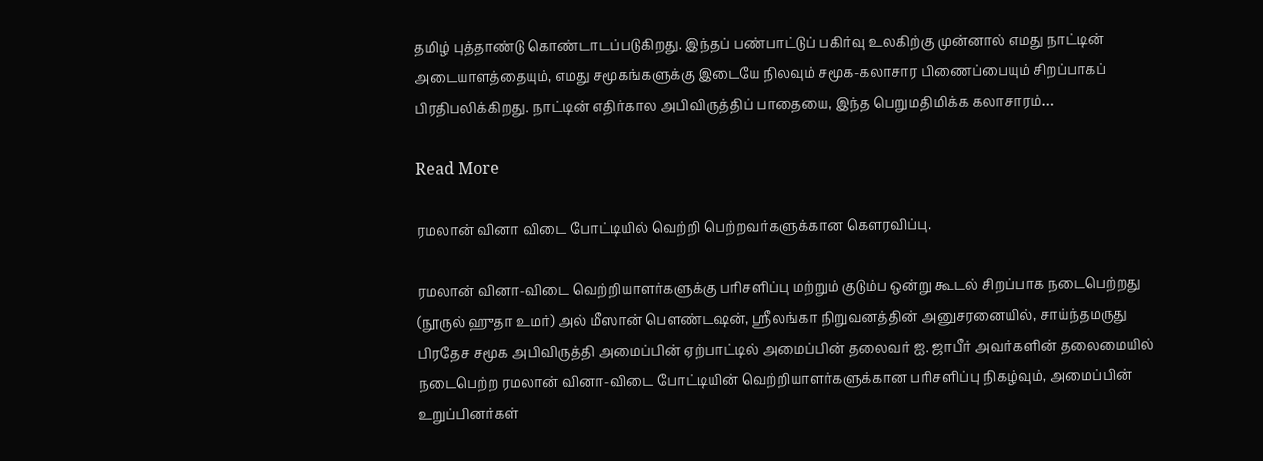தமிழ் புத்தாண்டு கொண்டாடப்படுகிறது. இந்தப் பண்பாட்டுப் பகிர்வு உலகிற்கு முன்னால் எமது நாட்டின் அடையாளத்தையும், எமது சமூகங்களுக்கு இடையே நிலவும் சமூக-கலாசார பிணைப்பையும் சிறப்பாகப் பிரதிபலிக்கிறது. நாட்டின் எதிர்கால அபிவிருத்திப் பாதையை, இந்த பெறுமதிமிக்க கலாசாரம்…

Read More

ரமலான் வினா விடை போட்டியில் வெற்றி பெற்றவர்களுக்கான கௌரவிப்பு.

ரமலான் வினா-விடை வெற்றியாளர்களுக்கு பரிசளிப்பு மற்றும் குடும்ப ஒன்று கூடல் சிறப்பாக நடைபெற்றது (நூருல் ஹுதா உமர்) அல் மீஸான் பௌண்டஷன், ஸ்ரீலங்கா நிறுவனத்தின் அனுசரனையில், சாய்ந்தமருது பிரதேச சமூக அபிவிருத்தி அமைப்பின் ஏற்பாட்டில் அமைப்பின் தலைவர் ஐ. ஜாபீர் அவர்களின் தலைமையில் நடைபெற்ற ரமலான் வினா-விடை போட்டியின் வெற்றியாளர்களுக்கான பரிசளிப்பு நிகழ்வும், அமைப்பின் உறுப்பினர்கள்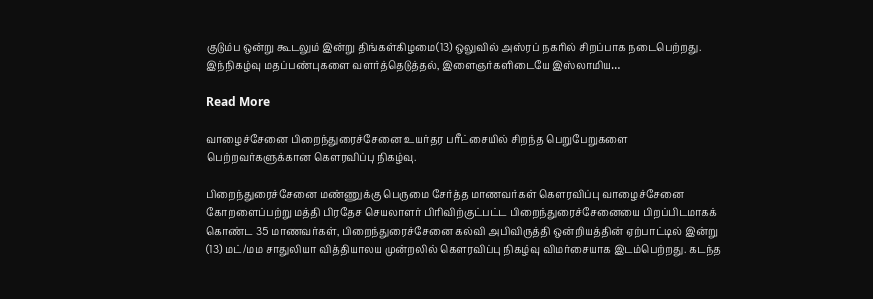குடும்ப ஒன்று கூடலும் இன்று திங்கள்கிழமை(13) ஒலுவில் அஸ்ரப் நகரில் சிறப்பாக நடைபெற்றது. இந்நிகழ்வு மதப்பண்புகளை வளர்த்தெடுத்தல், இளைஞர்களிடையே இஸ்லாமிய…

Read More

வாழைச்சேனை பிறைந்துரைச்சேனை உயர்தர பரீட்சையில் சிறந்த பெறுபேறுகளை பெற்றவர்களுக்கான கௌரவிப்பு நிகழ்வு.

பிறைந்துரைச்சேனை மண்ணுக்கு பெருமை சேர்த்த மாணவர்கள் கெளரவிப்பு வாழைச்சேனை கோறளைப்பற்று மத்தி பிரதேச செயலாளர் பிரிவிற்குட்பட்ட பிறைந்துரைச்சேனையை பிறப்பிடமாகக் கொண்ட 35 மாணவர்கள், பிறைந்துரைச்சேனை கல்வி அபிவிருத்தி ஒன்றியத்தின் ஏற்பாட்டில் இன்று (13) மட்/மம சாதுலியா வித்தியாலய முன்றலில் கெளரவிப்பு நிகழ்வு விமர்சையாக இடம்பெற்றது. கடந்த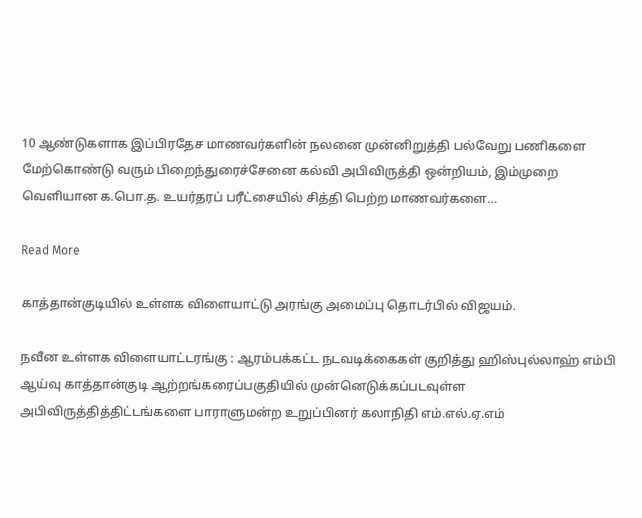10 ஆண்டுகளாக இப்பிரதேச மாணவர்களின் நலனை முன்னிறுத்தி பல்வேறு பணிகளை மேற்கொண்டு வரும் பிறைந்துரைச்சேனை கல்வி அபிவிருத்தி ஒன்றியம், இம்முறை வெளியான க.பொ.த. உயர்தரப் பரீட்சையில் சித்தி பெற்ற மாணவர்களை…

Read More

காத்தான்குடியில் உள்ளக விளையாட்டு அரங்கு அமைப்பு தொடர்பில் விஜயம்.

நவீன உள்ளக விளையாட்டரங்கு : ஆரம்பக்கட்ட நடவடிக்கைகள் குறித்து ஹிஸ்புல்லாஹ் எம்பி ஆய்வு காத்தான்குடி ஆற்றங்கரைப்பகுதியில் முன்னெடுக்கப்படவுள்ள அபிவிருத்தித்திட்டங்களை பாராளுமன்ற உறுப்பினர் கலாநிதி எம்.எல்.ஏ.எம்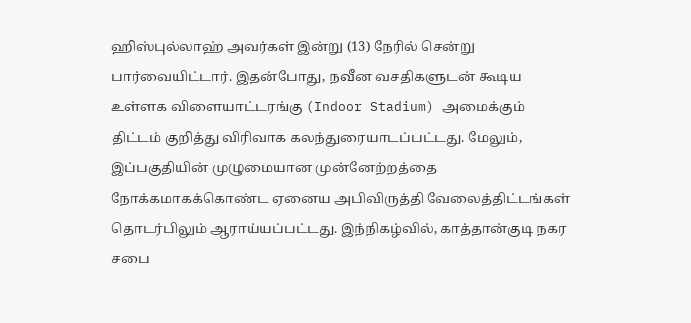ஹிஸ்புல்லாஹ் அவர்கள் இன்று (13) நேரில் சென்று பார்வையிட்டார். இதன்போது, நவீன வசதிகளுடன் கூடிய உள்ளக விளையாட்டரங்கு (Indoor Stadium) அமைக்கும் திட்டம் குறித்து விரிவாக கலந்துரையாடப்பட்டது. மேலும், இப்பகுதியின் முழுமையான முன்னேற்றத்தை நோக்கமாகக்கொண்ட ஏனைய அபிவிருத்தி வேலைத்திட்டங்கள் தொடர்பிலும் ஆராய்யப்பட்டது. இந்நிகழ்வில், காத்தான்குடி நகர சபை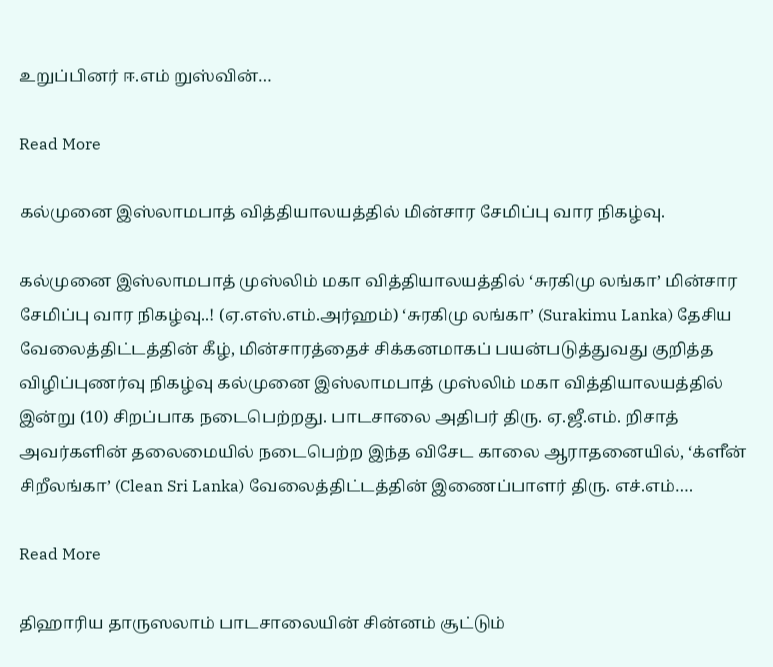உறுப்பினர் ஈ.எம் றுஸ்வின்…

Read More

கல்முனை இஸ்லாமபாத் வித்தியாலயத்தில் மின்சார சேமிப்பு வார நிகழ்வு.

கல்முனை இஸ்லாமபாத் முஸ்லிம் மகா வித்தியாலயத்தில் ‘சுரகிமு லங்கா’ மின்சார சேமிப்பு வார நிகழ்வு..! (ஏ.எஸ்.எம்.அர்ஹம்) ‘சுரகிமு லங்கா’ (Surakimu Lanka) தேசிய வேலைத்திட்டத்தின் கீழ், மின்சாரத்தைச் சிக்கனமாகப் பயன்படுத்துவது குறித்த விழிப்புணர்வு நிகழ்வு கல்முனை இஸ்லாமபாத் முஸ்லிம் மகா வித்தியாலயத்தில் இன்று (10) சிறப்பாக நடைபெற்றது. பாடசாலை அதிபர் திரு. ஏ.ஜீ.எம். றிசாத் அவர்களின் தலைமையில் நடைபெற்ற இந்த விசேட காலை ஆராதனையில், ‘க்ளீன் சிறீலங்கா’ (Clean Sri Lanka) வேலைத்திட்டத்தின் இணைப்பாளர் திரு. எச்.எம்….

Read More

திஹாரிய தாருஸலாம் பாடசாலையின் சின்னம் சூட்டும்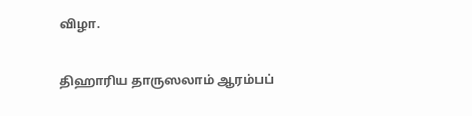விழா.

திஹாரிய தாருஸலாம் ஆரம்பப்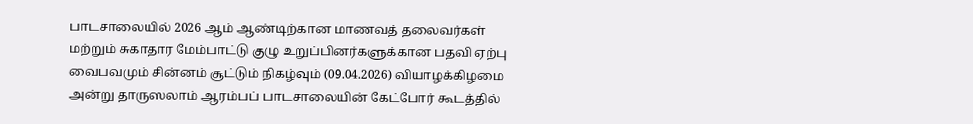பாடசாலையில் 2026 ஆம் ஆண்டிற்கான மாணவத் தலைவர்கள் மற்றும் சுகாதார மேம்பாட்டு குழு உறுப்பினர்களுக்கான பதவி ஏற்பு வைபவமும் சின்னம் சூட்டும் நிகழ்வும் (09.04.2026) வியாழக்கிழமை அன்று தாருஸலாம் ஆரம்பப் பாடசாலையின் கேட்போர் கூடத்தில்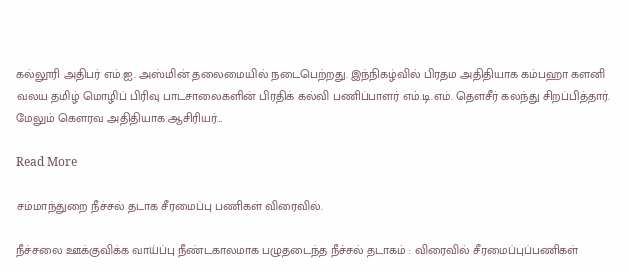கல்லூரி அதிபர் எம்.ஐ. அஸ்மின் தலைமையில் நடைபெற்றது. இந்நிகழ்வில் பிரதம அதிதியாக கம்பஹா களனி வலய தமிழ் மொழிப் பிரிவு பாடசாலைகளின் பிரதிக் கல்வி பணிப்பாளர் எம்.டி.எம். தௌசீர் கலந்து சிறப்பித்தார். மேலும் கௌரவ அதிதியாக ஆசிரியர்…

Read More

சம்மாந்துறை நீச்சல் தடாக சீரமைப்பு பணிகள் விரைவில்.

நீச்சலை ஊக்குவிக்க வாய்ப்பு நீண்டகாலமாக பழுதடைந்த நீச்சல் தடாகம் : விரைவில் சீரமைப்புப்பணிகள்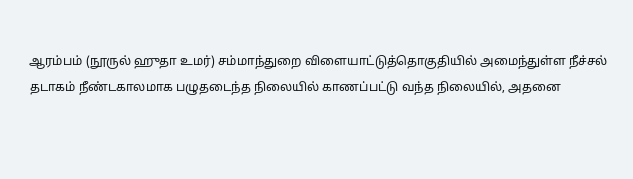ஆரம்பம் (நூருல் ஹுதா உமர்) சம்மாந்துறை விளையாட்டுத்தொகுதியில் அமைந்துள்ள நீச்சல் தடாகம் நீண்டகாலமாக பழுதடைந்த நிலையில் காணப்பட்டு வந்த நிலையில், அதனை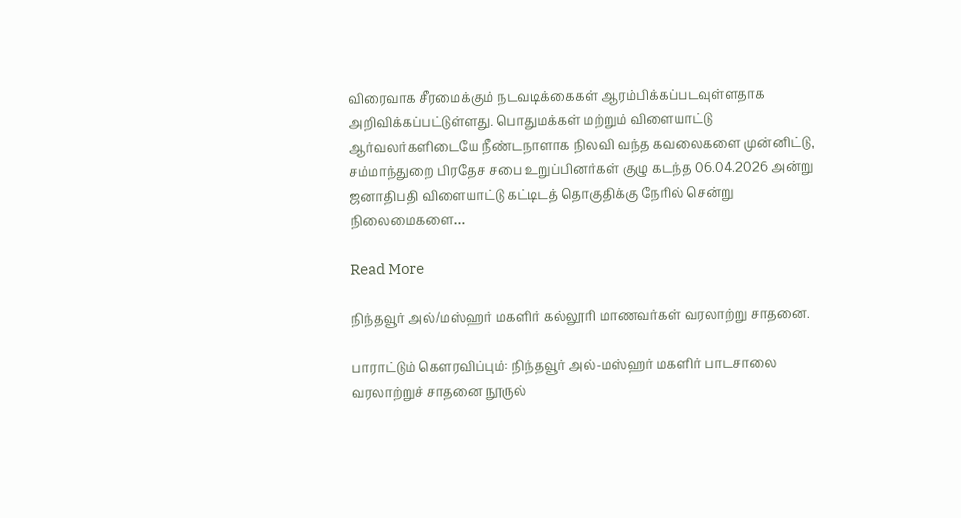விரைவாக சீரமைக்கும் நடவடிக்கைகள் ஆரம்பிக்கப்படவுள்ளதாக அறிவிக்கப்பட்டுள்ளது. பொதுமக்கள் மற்றும் விளையாட்டு ஆர்வலர்களிடையே நீண்டநாளாக நிலவி வந்த கவலைகளை முன்னிட்டு, சம்மாந்துறை பிரதேச சபை உறுப்பினர்கள் குழு கடந்த 06.04.2026 அன்று ஜனாதிபதி விளையாட்டு கட்டிடத் தொகுதிக்கு நேரில் சென்று நிலைமைகளை…

Read More

நிந்தவூர் அல்/மஸ்ஹர் மகளிர் கல்லூரி மாணவர்கள் வரலாற்று சாதனை.

பாராட்டும் கௌரவிப்பும்: நிந்தவூர் அல்-மஸ்ஹர் மகளிர் பாடசாலை வரலாற்றுச் சாதனை நூருல்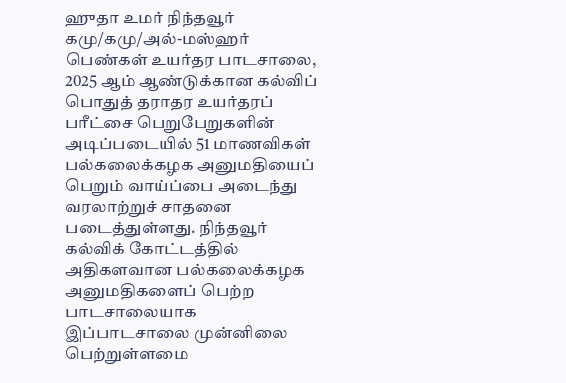ஹுதா உமர் நிந்தவூர் கமு/கமு/அல்-மஸ்ஹர் பெண்கள் உயர்தர பாடசாலை, 2025 ஆம் ஆண்டுக்கான கல்விப் பொதுத் தராதர உயர்தரப் பரீட்சை பெறுபேறுகளின் அடிப்படையில் 51 மாணவிகள் பல்கலைக்கழக அனுமதியைப் பெறும் வாய்ப்பை அடைந்து வரலாற்றுச் சாதனை படைத்துள்ளது. நிந்தவூர் கல்விக் கோட்டத்தில் அதிகளவான பல்கலைக்கழக அனுமதிகளைப் பெற்ற பாடசாலையாக இப்பாடசாலை முன்னிலை பெற்றுள்ளமை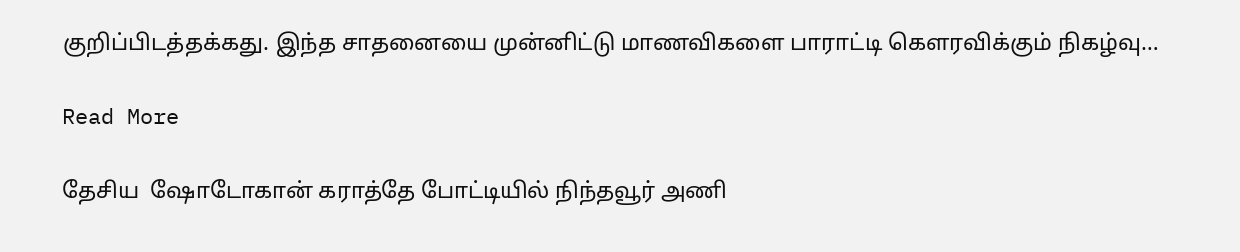குறிப்பிடத்தக்கது. இந்த சாதனையை முன்னிட்டு மாணவிகளை பாராட்டி கௌரவிக்கும் நிகழ்வு…

Read More

தேசிய  ஷோடோகான் கராத்தே போட்டியில் நிந்தவூர் அணி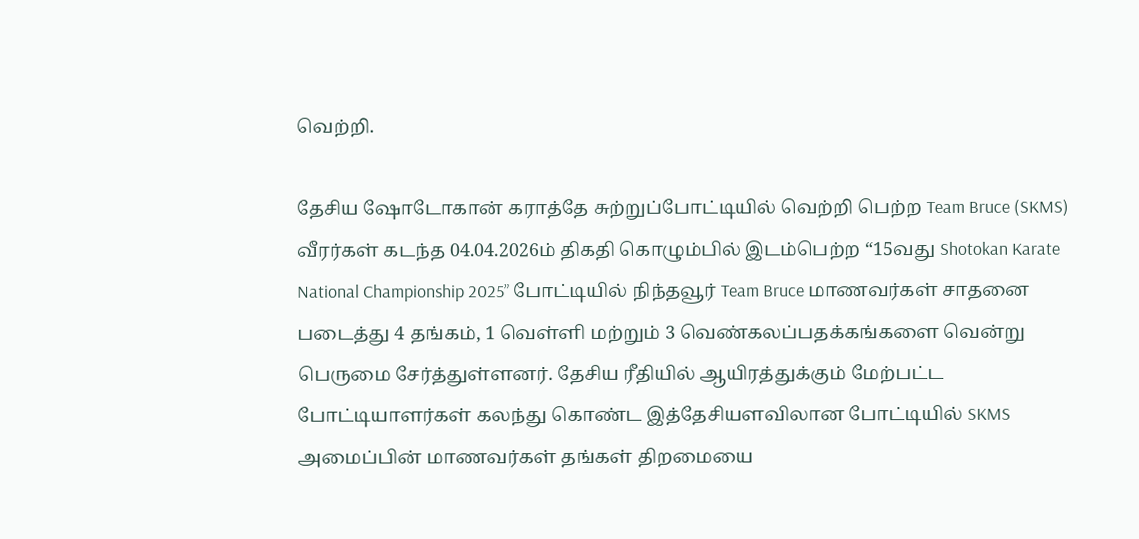வெற்றி.

தேசிய ஷோடோகான் கராத்தே சுற்றுப்போட்டியில் வெற்றி பெற்ற Team Bruce (SKMS) வீரர்கள் கடந்த 04.04.2026ம் திகதி கொழும்பில் இடம்பெற்ற “15வது Shotokan Karate National Championship 2025” போட்டியில் நிந்தவூர் Team Bruce மாணவர்கள் சாதனை படைத்து 4 தங்கம், 1 வெள்ளி மற்றும் 3 வெண்கலப்பதக்கங்களை வென்று பெருமை சேர்த்துள்ளனர். தேசிய ரீதியில் ஆயிரத்துக்கும் மேற்பட்ட போட்டியாளர்கள் கலந்து கொண்ட இத்தேசியளவிலான போட்டியில் SKMS அமைப்பின் மாணவர்கள் தங்கள் திறமையை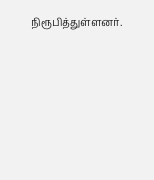நிரூபித்துள்ளனர்.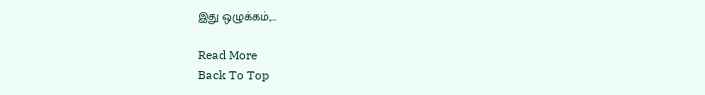இது ஒழுக்கம்,…

Read More
Back To Top